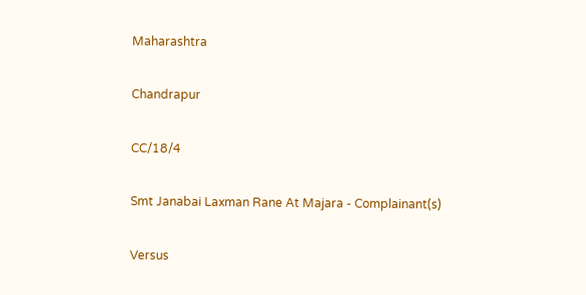Maharashtra

Chandrapur

CC/18/4

Smt Janabai Laxman Rane At Majara - Complainant(s)

Versus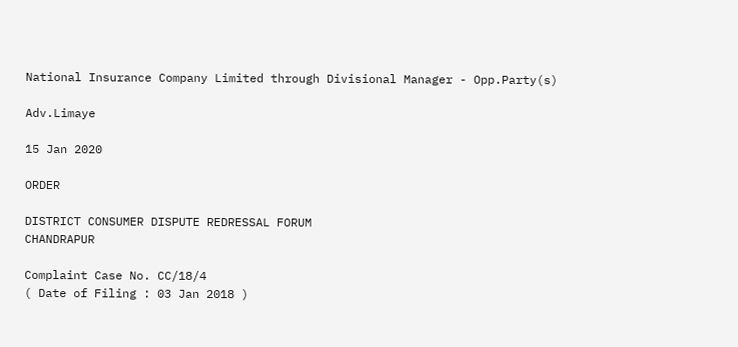National Insurance Company Limited through Divisional Manager - Opp.Party(s)

Adv.Limaye

15 Jan 2020

ORDER

DISTRICT CONSUMER DISPUTE REDRESSAL FORUM
CHANDRAPUR

Complaint Case No. CC/18/4
( Date of Filing : 03 Jan 2018 )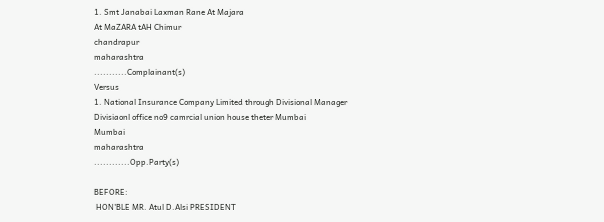1. Smt Janabai Laxman Rane At Majara
At MaZARA tAH Chimur
chandrapur
maharashtra
...........Complainant(s)
Versus
1. National Insurance Company Limited through Divisional Manager
Divisiaonl office no9 camrcial union house theter Mumbai
Mumbai
maharashtra
............Opp.Party(s)

BEFORE:
 HON'BLE MR. Atul D.Alsi PRESIDENT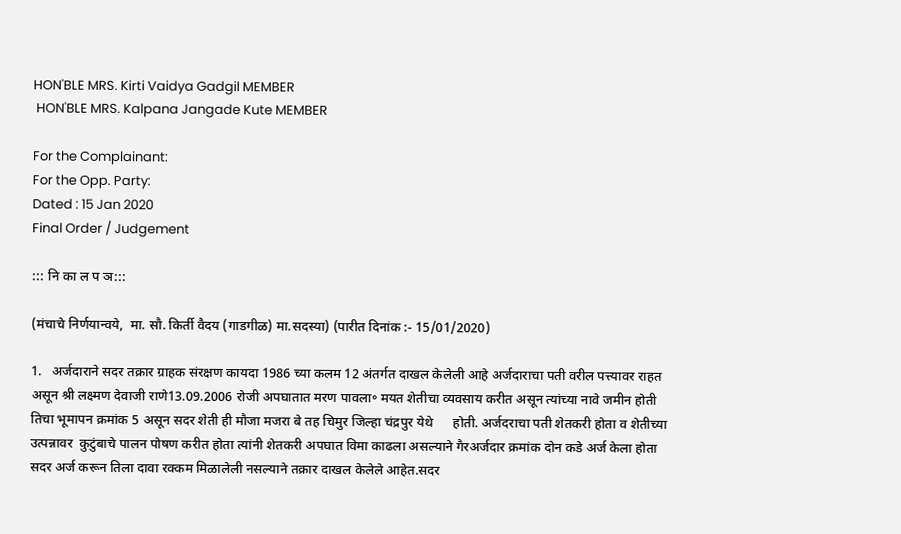HON'BLE MRS. Kirti Vaidya Gadgil MEMBER
 HON'BLE MRS. Kalpana Jangade Kute MEMBER

For the Complainant:
For the Opp. Party:
Dated : 15 Jan 2020
Final Order / Judgement

::: नि का ल प ञ:::

(मंचाचे निर्णयान्‍वये,  मा. सौ. किर्ती वैदय (गाडगीळ) मा.सदस्‍या) (पारीत दिनांक :- 15/01/2020)

1.   अर्जदाराने सदर तक्रार ग्राहक संरक्षण कायदा 1986 च्या कलम 12 अंतर्गत दाखल केलेली आहे अर्जदाराचा पती वरील पत्त्यावर राहत असून श्री लक्ष्मण देवाजी राणे13.09.2006 रोजी अपघातात मरण पावला॰ मयत शेतीचा व्यवसाय करीत असून त्यांच्या नावे जमीन होती तिचा भूमापन क्रमांक 5 असून सदर शेती ही मौजा मजरा बे तह चिमुर जिल्हा चंद्रपुर येथे      होती. अर्जदराचा पती शेतकरी होता व शेतीच्या उत्पन्नावर  कुटुंबाचे पालन पोषण करीत होता त्यांनी शेतकरी अपघात विमा काढला असल्याने गैरअर्जदार क्रमांक दोन कडे अर्ज केला होता सदर अर्ज करून तिला दावा रक्कम मिळालेली नसल्याने तक्रार दाखल केलेले आहेत.सदर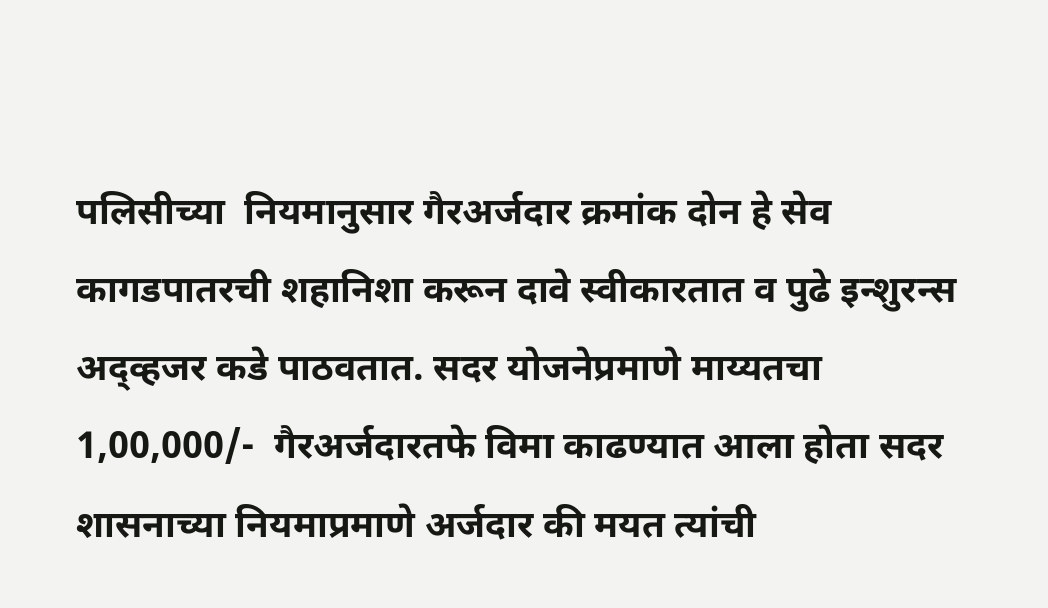पलिसीच्या  नियमानुसार गैरअर्जदार क्रमांक दोन हे सेव कागडपातरची शहानिशा करून दावे स्वीकारतात व पुढे इन्शुरन्स अद्व्हजर कडे पाठवतात. सदर योजनेप्रमाणे माय्यतचा 1,00,000/-  गैरअर्जदारतफे विमा काढण्यात आला होता सदर शासनाच्या नियमाप्रमाणे अर्जदार की मयत त्यांची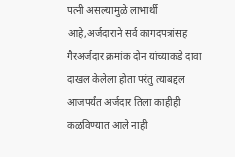पत्नी असल्यामुळे लाभार्थी आहे,अर्जदाराने सर्व कागदपत्रांसह गैरअर्जदार क्रमांक दोन यांच्याकडे दावा दाखल केलेला होता परंतु त्याबद्दल आजपर्यंत अर्जदार तिला काहीही कळविण्यात आले नाही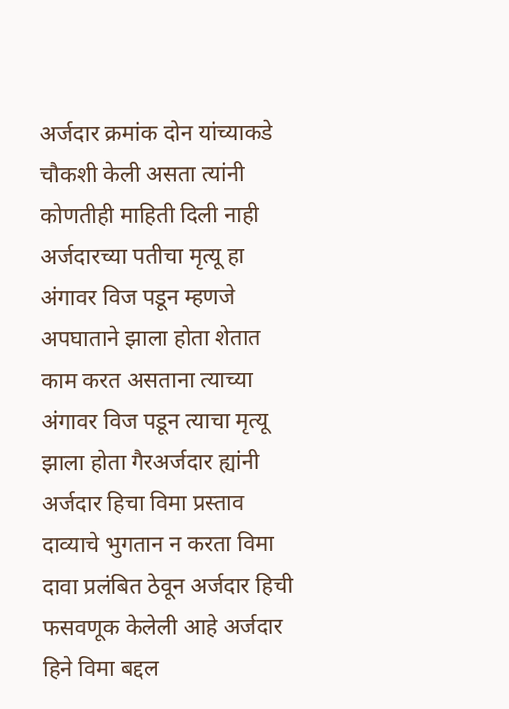अर्जदार क्रमांक दोन यांच्याकडे चौकशी केली असता त्यांनी कोणतीही माहिती दिली नाही अर्जदारच्या पतीचा मृत्यू हा अंगावर विज पडून म्हणजे अपघाताने झाला होता शेतात काम करत असताना त्याच्या अंगावर विज पडून त्याचा मृत्यू झाला होता गैरअर्जदार ह्यांनी  अर्जदार हिचा विमा प्रस्ताव दाव्याचे भुगतान न करता विमा दावा प्रलंबित ठेवून अर्जदार हिची फसवणूक केलेली आहे अर्जदार हिने विमा बद्दल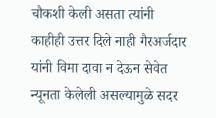चौकशी केली असता त्यांनी काहीही उत्तर दिले नाही गैरअर्जदार यांनी विमा दावा न देऊन सेवेत न्यूनता केलेली असल्यामुळे सदर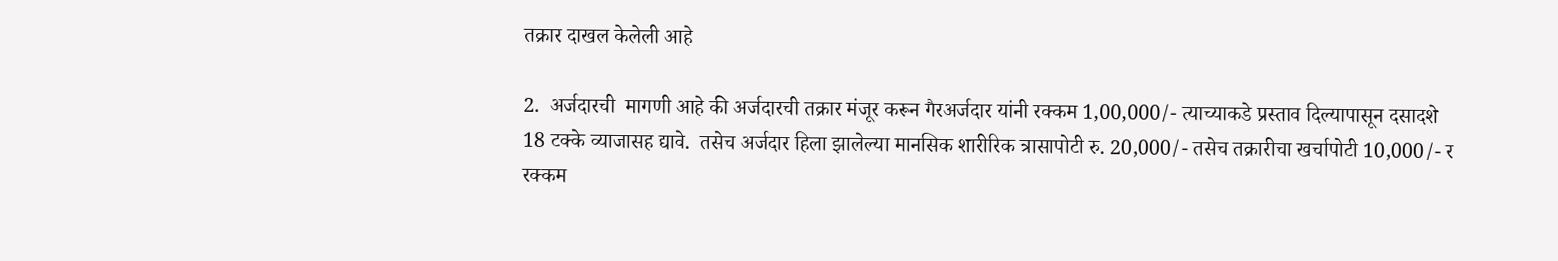तक्रार दाखल केलेली आहे

2.  अर्जदारची  मागणी आहे की अर्जदारची तक्रार मंजूर करून गैरअर्जदार यांनी रक्कम 1,00,000/- त्याच्याकडे प्रस्ताव दिल्यापासून दसादशे 18 टक्के व्याजासह द्यावे.  तसेच अर्जदार हिला झालेल्या मानसिक शारीरिक त्रासापोटी रु. 20,000/- तसेच तक्रारीचा खर्चापोटी 10,000/- र रक्कम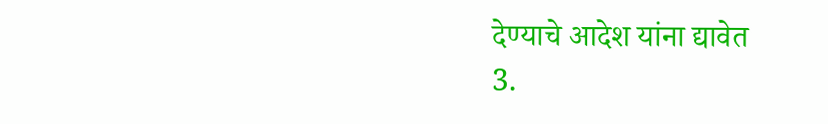देण्याचे आदेश यांना द्यावेत
3.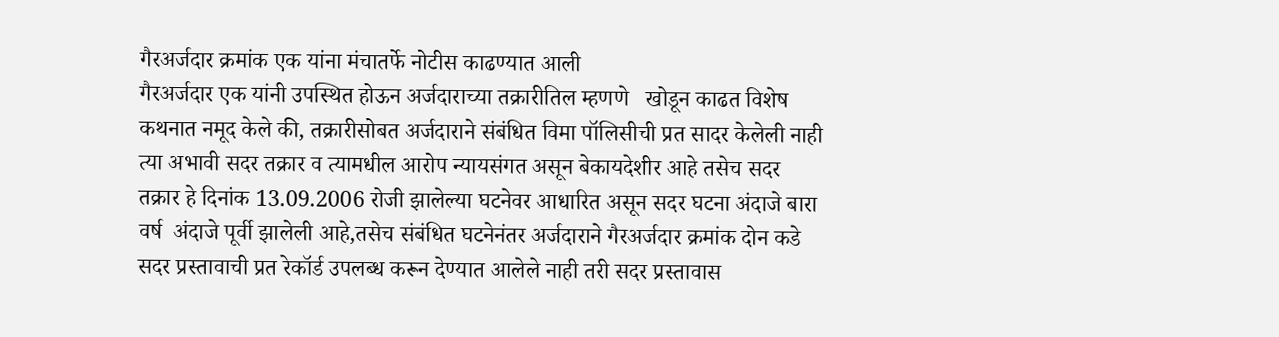गैरअर्जदार क्रमांक एक यांना मंचातर्फे नोटीस काढण्यात आली
गैरअर्जदार एक यांनी उपस्थित होऊन अर्जदाराच्या तक्रारीतिल म्हणणे   खोडून काढत विशेष कथनात नमूद केले की, तक्रारीसोबत अर्जदाराने संबंधित विमा पॉलिसीची प्रत सादर केलेली नाही त्या अभावी सदर तक्रार व त्यामधील आरोप न्यायसंगत असून बेकायदेशीर आहे तसेच सदर तक्रार हे दिनांक 13.09.2006 रोजी झालेल्या घटनेवर आधारित असून सदर घटना अंदाजे बारा वर्ष  अंदाजे पूर्वी झालेली आहे,तसेच संबंधित घटनेनंतर अर्जदाराने गैरअर्जदार क्रमांक दोन कडे सदर प्रस्तावाची प्रत रेकॉर्ड उपलब्ध करून देण्यात आलेले नाही तरी सदर प्रस्तावास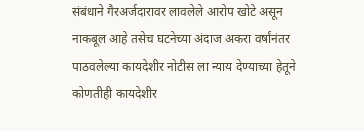संबंधाने गैरअर्जदारावर लावलेले आरोप खोटे असून नाकबूल आहे तसेच घटनेच्या अंदाज अकरा वर्षांनंतर पाठवलेल्या कायदेशीर नोटीस ला न्याय देण्याच्या हेतूने कोणतीही कायदेशीर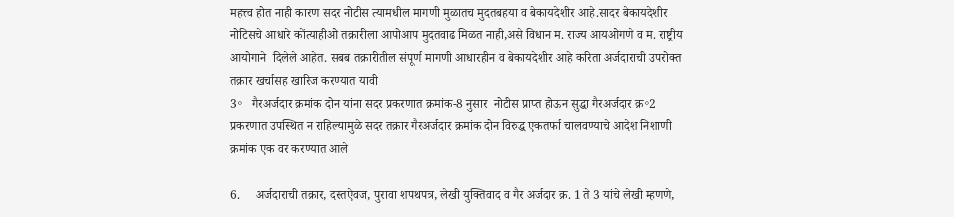महत्त्व होत नाही कारण सदर नोटीस त्यामधील मागणी मुळातच मुदतबहया व बेकायदेशीर आहे.सादर बेकायदेशीर नोटिसचे आधारे कोंत्याहीओ तक्रारीला आपोआप मुदतवाढ मिळत नाही,असे विधान म. राज्य आयओगणे व म. राष्ट्रीय आयोगाने  दिलेले आहेत. सबब तक्रारीतील संपूर्ण मागणी आधारहीन व बेकायदेशीर आहे करिता अर्जदाराची उपरोक्त तक्रार खर्चासह खारिज करण्यात यावी
3॰   गैरअर्जदार क्रमांक दोन यांना सदर प्रकरणात क्रमांक-8 नुसार  नोटीस प्राप्त होऊन सुद्धा गैरअर्जदार क्र॰2 प्रकरणात उपस्थित न राहिल्यामुळे सदर तक्रार गैरअर्जदार क्रमांक दोन विरुद्ध एकतर्फा चालवण्याचे आदेश निशाणी क्रमांक एक वर करण्यात आले

6.     अर्जदाराची तक्रार, दस्तऐवज, पुरावा शपथपत्र, लेखी युक्तिवाद व गैर अर्जदार क्र. 1 ते 3 यांचे लेखी म्हणणे,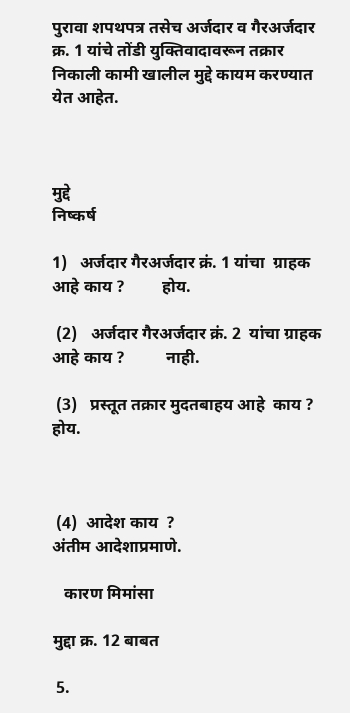पुरावा शपथपत्र तसेच अर्जदार व गैरअर्जदार क्र. 1 यांचे तोंडी युक्तिवादावरून तक्रार निकाली कामी खालील मुद्दे कायम करण्यात येत आहेत.



मुद्दे                                                                 निष्‍कर्ष

1)   अर्जदार गैरअर्जदार क्रं. 1 यांचा  ग्राहक आहे काय ?         होय.

 (2)   अर्जदार गैरअर्जदार क्रं. 2  यांचा ग्राहक आहे काय ?          नाही.

 (3)   प्रस्‍तूत तक्रार मुदतबाहय आहे  काय ?                          होय.



 (4)  आदेश काय  ?                                                 अंतीम आदेशाप्रमाणे.

   कारण मिमांसा

मुद्दा क्र. 12 बाबत

 5.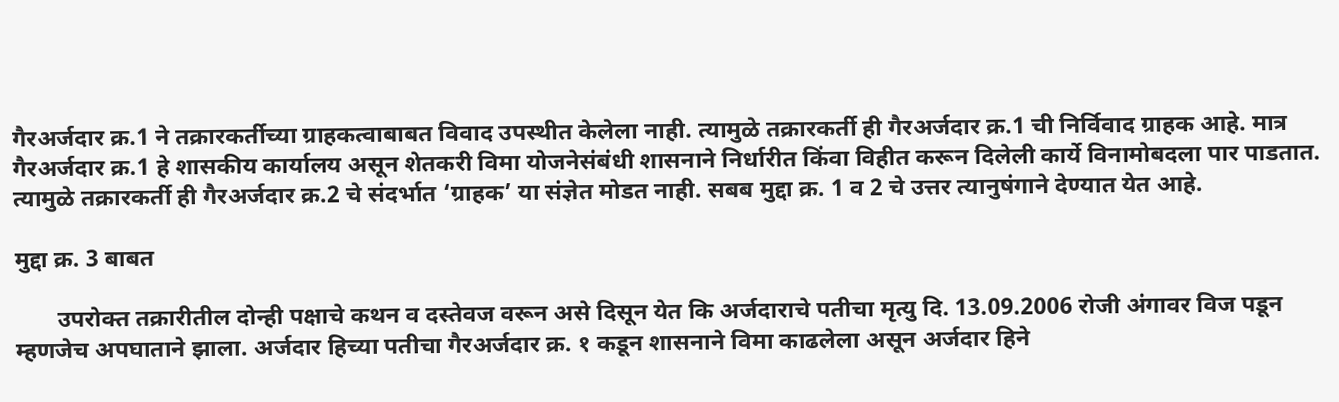गैरअर्जदार क्र.1 ने तक्रारकर्तीच्‍या ग्राहकत्‍वाबाबत विवाद उपस्‍थीत केलेला नाही. त्‍यामुळे तक्रारकर्ती ही गैरअर्जदार क्र.1 ची निर्विवाद ग्राहक आहे. मात्र गैरअर्जदार क्र.1 हे शासकीय कार्यालय असून शेतकरी विमा योजनेसंबंधी शासनाने निर्धारीत किंवा विहीत करून दिलेली कार्ये विनामोबदला पार पाडतात. त्‍यामुळे तक्रारकर्ती ही गैरअर्जदार क्र.2 चे संदर्भात ‘ग्राहक’ या संज्ञेत मोडत नाही. सबब मुद्दा क्र. 1 व 2 चे उत्तर त्‍यानुषंगाने देण्यात येत आहे.

मुद्दा क्र. 3 बाबत

       उपरोक्त तक्रारीतील दोन्ही पक्षाचे कथन व दस्तेवज वरून असे दिसून येत कि अर्जदाराचे पतीचा मृत्‍यु दि. 13.09.2006 रोजी अंगावर विज पडून म्‍हणजेच अपघाताने झाला. अर्जदार हिच्या पतीचा गैरअर्जदार क्र. १ कडून शासनाने विमा काढलेला असून अर्जदार हिने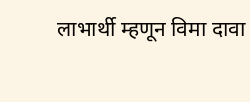लाभार्थी म्हणून विमा दावा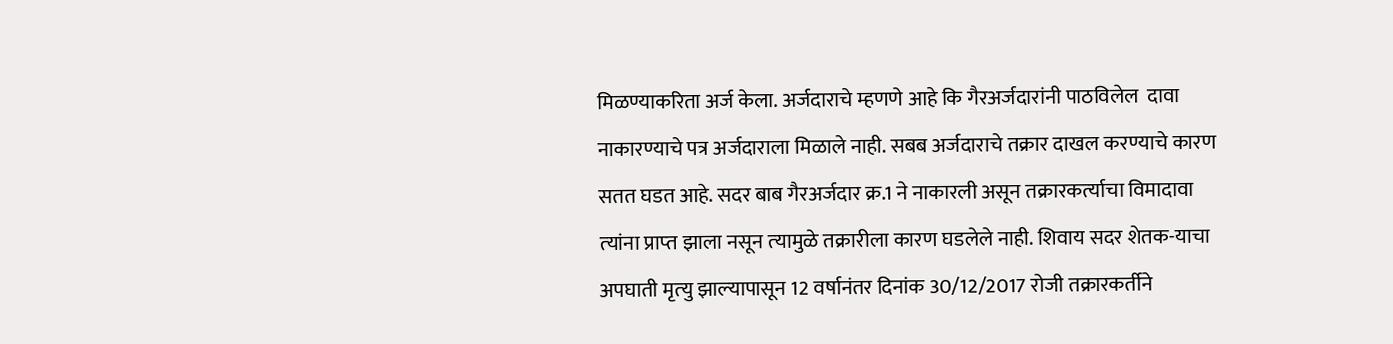मिळण्याकरिता अर्ज केला. अर्जदाराचे म्हणणे आहे कि गैरअर्जदारांनी पाठविलेल  दावा नाकारण्याचे पत्र अर्जदाराला मिळाले नाही. सबब अर्जदाराचे तक्रार दाखल करण्याचे कारण सतत घडत आहे. सदर बाब गैरअर्जदार क्र.1 ने नाकारली असून तक्रारकर्त्‍याचा विमादावा त्‍यांना प्राप्‍त झाला नसून त्‍यामुळे तक्रारीला कारण घडलेले नाही. शिवाय सदर शेतक-याचा अपघाती मृत्‍यु झाल्‍यापासून 12 वर्षानंतर दिनांक 30/12/2017 रोजी तक्रारकर्तीने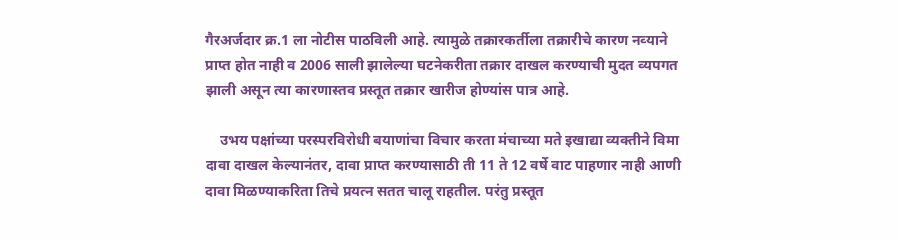गैरअर्जदार क्र.1 ला नोटीस पाठविली आहे. त्‍यामुळे तक्रारकर्तीला तक्रारीचे कारण नव्‍याने प्राप्‍त होत नाही व 2006 साली झालेल्‍या घटनेकरीता तक्रार दाखल करण्‍याची मुदत व्‍यपगत झाली असून त्‍या कारणास्‍तव प्रस्‍तूत तक्रार खारीज होण्‍यांस पात्र आहे.

    उभय पक्षांच्‍या परस्‍परविरोधी बयाणांचा विचार करता मंचाच्या मते इखाद्या व्यक्तीने विमा दावा दाखल केल्‍यानंतर, दावा प्राप्त करण्यासाठी ती 11 ते 12 वर्षे वाट पाहणार नाही आणी दावा मिळण्याकरिता तिचे प्रयत्न सतत चालू राहतील. परंतु प्रस्‍तूत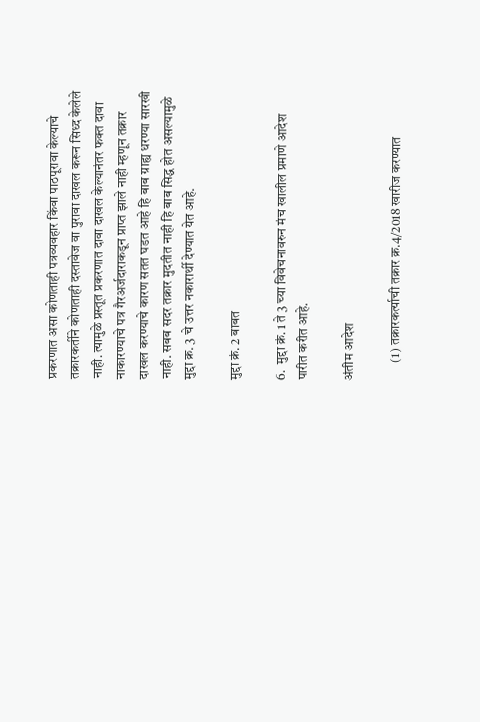प्रकरणात असा कोणताही पत्रव्‍यवहार किंवा पाठपूरावा केल्‍याचे तक्रारकर्तीने कोणताही दस्‍तावेज वा पुरावा दाखल करून सिध्‍द केलेले नाही. त्‍यामुळे प्रस्‍तूत प्रकरणात दावा दाखल केल्यानंतर फक्त दावा नाकारण्याचे पत्र गैरअर्जदाराकडून प्राप्त झाले नाही म्हणून तक्रार दाखल करण्याचे कारण सतत घडत आहे हि बाब ग्राह्य धरण्या सारखी नाही. सबब सदर तक्रार मुदतीत नाही हि बाब सिद्ध होत असल्यामुळे मुद्दा क्र. 3 चे उत्तर नकारार्थी देण्यात येत आहे.

मुद्दा क्रं. 2 बाबत

6.  मुद्दा क्रं. 1 ते 3 च्‍या विवेचनावरुन मंच खालील प्रमाणे आदेश पारीत करीत आहे.

अंतीम आदेश

       (1) तक्रारकर्त्‍याची तक्रार क्र.4/2018 खारीज करण्‍यात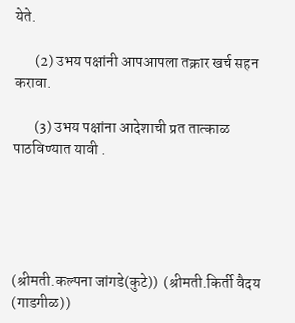येते.

       (2) उभय पक्षांनी आपआपला तक्रार खर्च सहन करावा.

       (3) उभय पक्षांना आदेशाची प्रत तात्‍काळ पाठविण्‍यात यावी .





(श्रीमती.कल्‍पना जांगडे(कुटे))  (श्रीमती.किर्ती वैदय (गाडगीळ))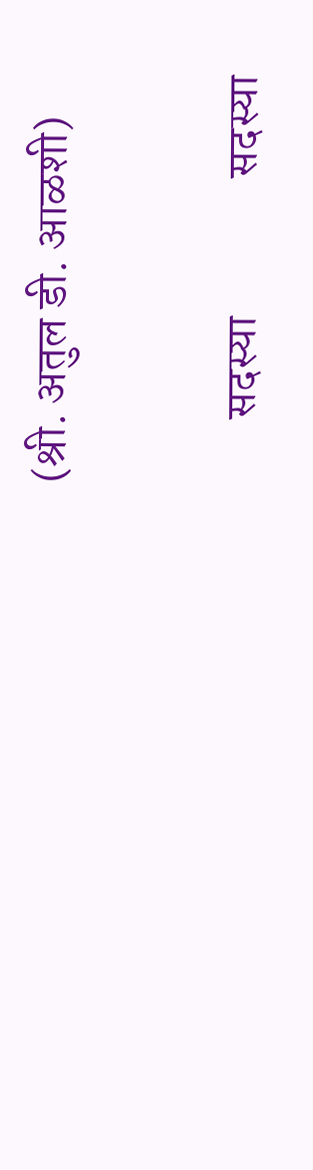(श्री. अतुल डी. आळशी)

       सदस्‍या               सदस्‍या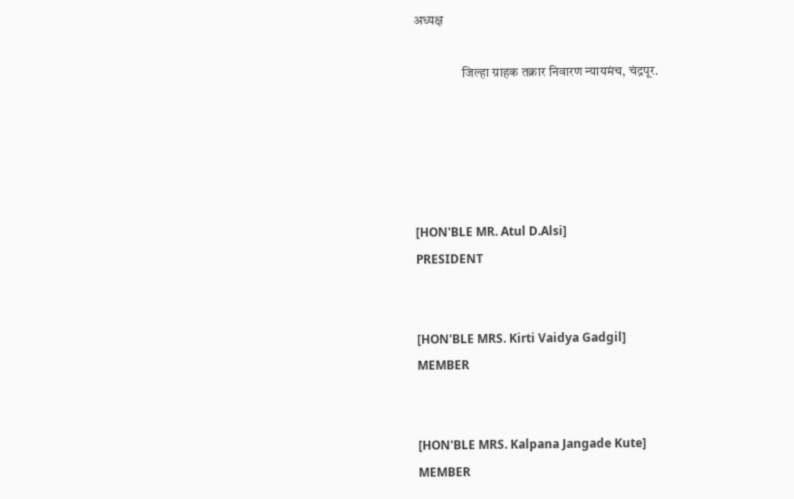अध्‍यक्ष

                  जिल्हा ग्राहक तक्रार निवारण न्यायमंच, चंद्रपूर.





[HON'BLE MR. Atul D.Alsi]
PRESIDENT


[HON'BLE MRS. Kirti Vaidya Gadgil]
MEMBER


[HON'BLE MRS. Kalpana Jangade Kute]
MEMBER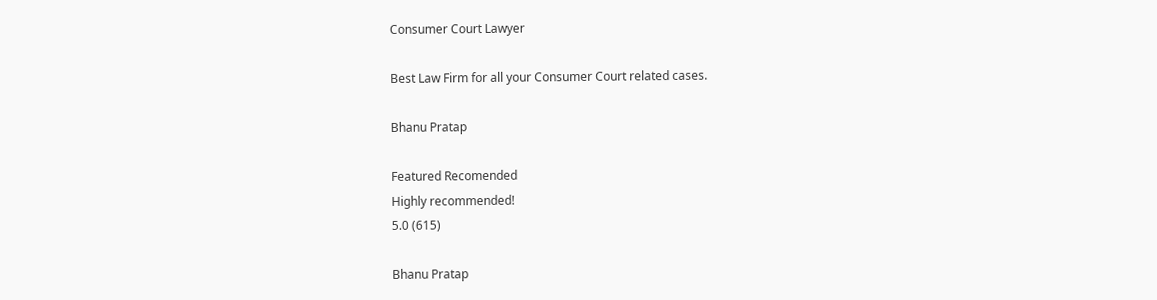Consumer Court Lawyer

Best Law Firm for all your Consumer Court related cases.

Bhanu Pratap

Featured Recomended
Highly recommended!
5.0 (615)

Bhanu Pratap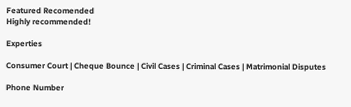Featured Recomended
Highly recommended!

Experties

Consumer Court | Cheque Bounce | Civil Cases | Criminal Cases | Matrimonial Disputes

Phone Number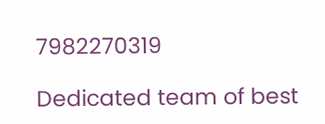7982270319

Dedicated team of best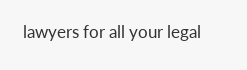lawyers for all your legal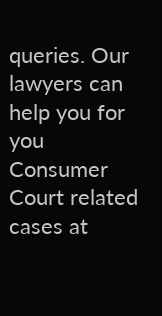queries. Our lawyers can help you for you Consumer Court related cases at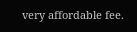very affordable fee.